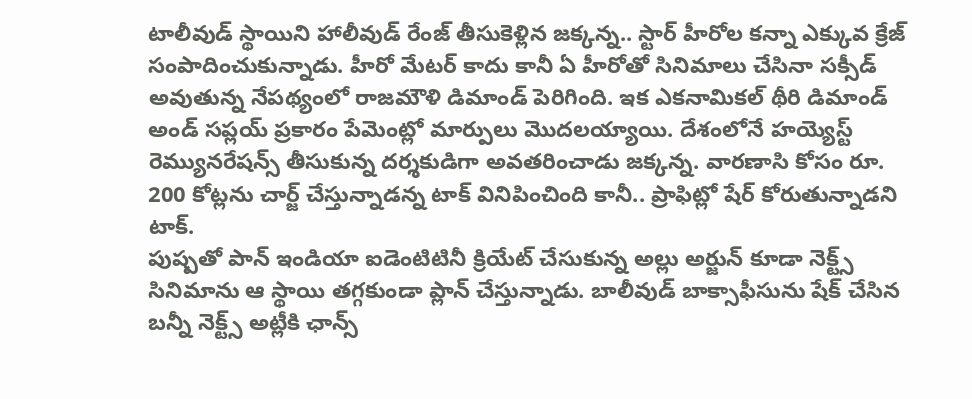టాలీవుడ్ స్థాయిని హాలీవుడ్ రేంజ్ తీసుకెళ్లిన జక్కన్న.. స్టార్ హీరోల కన్నా ఎక్కువ క్రేజ్ సంపాదించుకున్నాడు. హీరో మేటర్ కాదు కానీ ఏ హీరోతో సినిమాలు చేసినా సక్సీడ్ అవుతున్న నేపథ్యంలో రాజమౌళి డిమాండ్ పెరిగింది. ఇక ఎకనామికల్ థీరి డిమాండ్ అండ్ సప్లయ్ ప్రకారం పేమెంట్లో మార్పులు మొదలయ్యాయి. దేశంలోనే హయ్యెస్ట్ రెమ్యునరేషన్స్ తీసుకున్న దర్శకుడిగా అవతరించాడు జక్కన్న. వారణాసి కోసం రూ. 200 కోట్లను చార్జ్ చేస్తున్నాడన్న టాక్ వినిపించింది కానీ.. ప్రాఫిట్లో షేర్ కోరుతున్నాడని టాక్.
పుష్పతో పాన్ ఇండియా ఐడెంటిటినీ క్రియేట్ చేసుకున్న అల్లు అర్జున్ కూడా నెక్ట్స్ సినిమాను ఆ స్థాయి తగ్గకుండా ప్లాన్ చేస్తున్నాడు. బాలీవుడ్ బాక్సాఫీసును షేక్ చేసిన బన్నీ నెక్ట్స్ అట్లీకి ఛాన్స్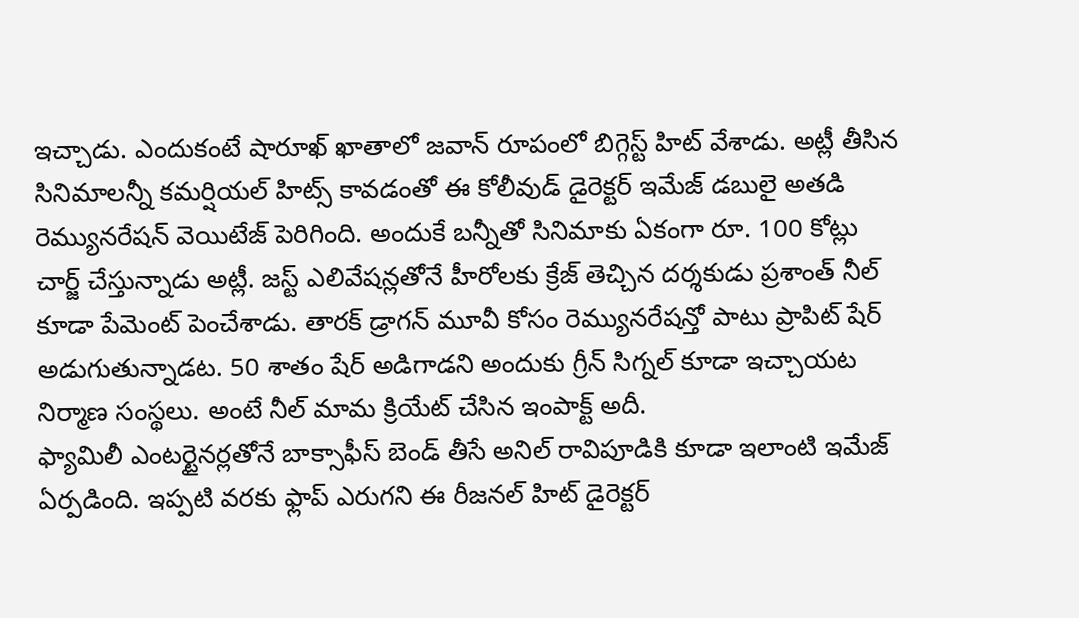ఇచ్చాడు. ఎందుకంటే షారూఖ్ ఖాతాలో జవాన్ రూపంలో బిగ్గెస్ట్ హిట్ వేశాడు. అట్లీ తీసిన సినిమాలన్నీ కమర్షియల్ హిట్స్ కావడంతో ఈ కోలీవుడ్ డైరెక్టర్ ఇమేజ్ డబులై అతడి రెమ్యునరేషన్ వెయిటేజ్ పెరిగింది. అందుకే బన్నీతో సినిమాకు ఏకంగా రూ. 100 కోట్లు చార్జ్ చేస్తున్నాడు అట్లీ. జస్ట్ ఎలివేషన్లతోనే హీరోలకు క్రేజ్ తెచ్చిన దర్శకుడు ప్రశాంత్ నీల్ కూడా పేమెంట్ పెంచేశాడు. తారక్ డ్రాగన్ మూవీ కోసం రెమ్యునరేషన్తో పాటు ప్రాపిట్ షేర్ అడుగుతున్నాడట. 50 శాతం షేర్ అడిగాడని అందుకు గ్రీన్ సిగ్నల్ కూడా ఇచ్చాయట నిర్మాణ సంస్థలు. అంటే నీల్ మామ క్రియేట్ చేసిన ఇంపాక్ట్ అదీ.
ఫ్యామిలీ ఎంటర్టైనర్లతోనే బాక్సాఫీస్ బెండ్ తీసే అనిల్ రావిపూడికి కూడా ఇలాంటి ఇమేజ్ ఏర్పడింది. ఇప్పటి వరకు ఫ్లాప్ ఎరుగని ఈ రీజనల్ హిట్ డైరెక్టర్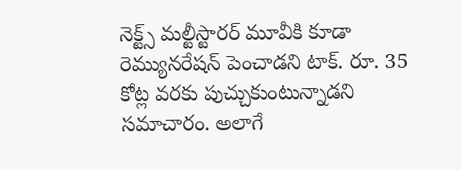నెక్ట్స్ మల్టీస్టారర్ మూవీకి కూడా రెమ్యునరేషన్ పెంచాడని టాక్. రూ. 35 కోట్ల వరకు పుచ్చుకుంటున్నాడని సమాచారం. అలాగే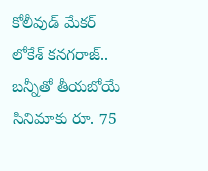కోలీవుడ్ మేకర్ లోకేశ్ కనగరాజ్.. బన్నీతో తీయబోయే సినిమాకు రూ. 75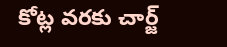కోట్ల వరకు చార్జ్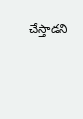చేస్తాడని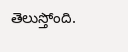తెలుస్తోంది.